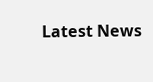Latest News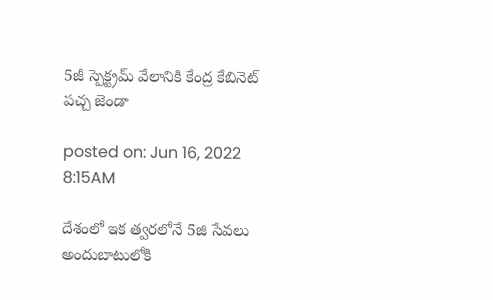5జీ స్పెక్ట్ర‌మ్ వేలానికి కేంద్ర కేబినెట్ పచ్చ జెండా

posted on: Jun 16, 2022 8:15AM

దేశంలో ఇక త్వ‌ర‌లోనే 5జి సేవ‌లు అందుబాటులోకి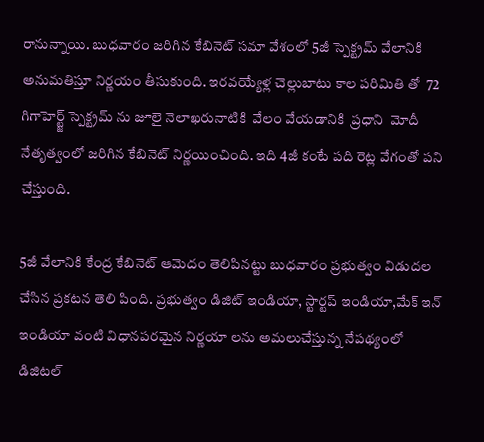రానున్నాయి. బుధ‌వారం జ‌రిగిన కేబినెట్ స‌మా వేశంలో 5జీ స్పెక్ట్ర‌మ్ వేలానికి అనుమ‌తిస్తూ నిర్ణ‌యం తీసుకుంది. ఇర‌వ‌య్యేళ్ల చెల్లుబాటు కాల ప‌రిమితి తో  72 గిగాహెర్ట్జ్ స్పెక్ట్ర‌మ్ ను జూలై నెలాఖ‌రునాటికి  వేలం వేయ‌డానికి  ప్ర‌ధాని  మోదీ  నేతృత్వంలో జ‌రిగిన కేబినెట్ నిర్ణ‌యించింది. ఇది 4జీ కంటే ప‌ది రెట్ల వేగంతో ప‌ని చేస్తుంది.

5జీ వేలానికి కేంద్ర కేబినెట్ ఆమెదం తెలిపిన‌ట్టు బుధ‌వారం ప్ర‌భుత్వం విడుద‌ల చేసిన ప్ర‌క‌ట‌న తెలి పింది. ప్ర‌భుత్వం డిజిట్ ఇండియా, స్టార్ట‌ప్ ఇండియా,మేక్ ఇన్ ఇండియా వంటి విధాన‌ప‌ర‌మైన నిర్ణయా ల‌ను అమ‌లుచేస్తున్న నేప‌థ్యంలో డిజిట‌ల్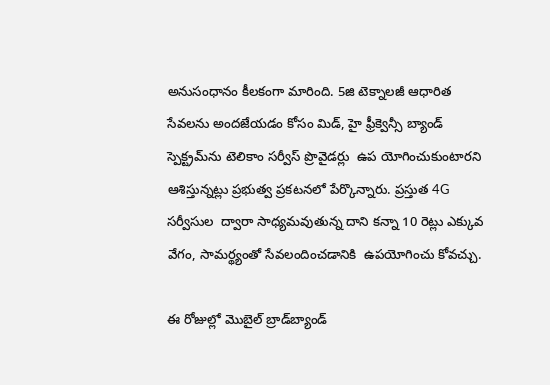అనుసంధానం కీల‌కంగా మారింది. 5జి టెక్నాలజీ ఆధారిత సేవలను అందజేయడం కోసం మిడ్, హై ఫ్రీక్వెన్సీ బ్యాండ్ స్పెక్ట్రమ్‌ను టెలికాం సర్వీస్ ప్రొవైడర్లు  ఉప యోగించుకుంటారని ఆశిస్తున్నట్లు ప్రభుత్వ ప్రకటనలో పేర్కొన్నారు. ప్రస్తుత 4G  సర్వీసుల  ద్వారా సాధ్యమవుతున్న దాని కన్నా 10 రెట్లు ఎక్కువ వేగం, సామర్థ్యంతో సేవలందించడానికి  ఉపయోగించు కోవ‌చ్చు.

ఈ రోజుల్లో మొబైల్ బ్రాడ్‌బ్యాండ్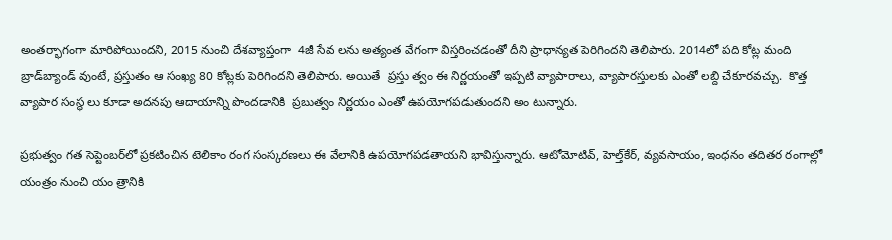అంత‌ర్భాగంగా మారిపోయింద‌ని, 2015 నుంచి దేశ‌వ్యాప్తంగా  4జీ సేవ ల‌ను అత్యంత వేగంగా విస్త‌రించ‌డంతో దీని ప్రాధాన్య‌త పెరిగింద‌ని తెలిపారు. 2014లో ప‌ది కోట్ల మంది బ్రాడ్‌బ్యాండ్ వుంటే, ప్ర‌స్తుతం ఆ సంఖ్య 80 కోట్ల‌కు పెరిగింద‌ని తెలిపారు. అయితే  ప్ర‌స్తు త్వం ఈ నిర్ణ‌యంతో ఇప్ప‌టి వ్యాపారాలు, వ్యాపార‌స్తుల‌కు ఎంతో ల‌బ్ది చేకూరవ‌చ్చు.  కొత్త వ్యాపార సంస్థ లు కూడా అద‌న‌పు ఆదాయాన్ని పొంద‌డానికి  ప్ర‌బుత్వం నిర్ణ‌యం ఎంతో ఉప‌యోగ‌ప‌డుతుంద‌ని అం టున్నారు.

ప్ర‌భుత్వం గ‌త సెప్టెంబ‌ర్‌లో ప్ర‌క‌టించిన టెలికాం రంగ సంస్క‌ర‌ణ‌లు ఈ వేలానికి ఉపయోగ‌ప‌డ‌తాయ‌ని భావిస్తున్నారు. ఆటోమోటివ్, హెల్త్‌కేర్, వ్యవసాయం, ఇంధనం తదితర రంగాల్లో  యంత్రం నుంచి యం త్రానికి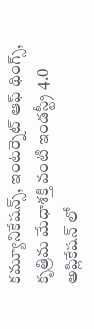కమ్యూనికేషన్స్, ఇంటర్నెట్ ఆఫ్ థింగ్స్, కృత్రిమ మేధాశక్తి వంటి ఇండస్ట్రీ 4.0 అప్లికేషన్ లో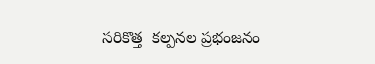స‌రికొత్త  కల్పనల ప్రభంజనం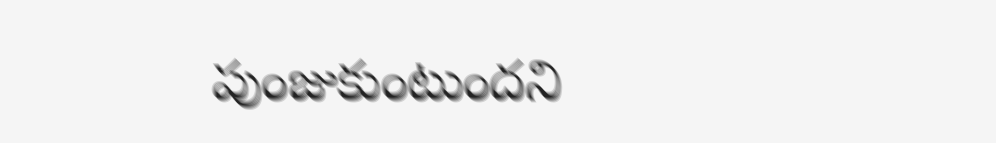పుంజుకుంటుందని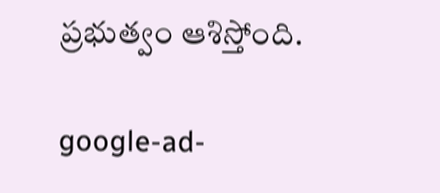ప్రభుత్వం ఆశిస్తోంది.

google-ad-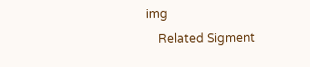img
    Related Sigment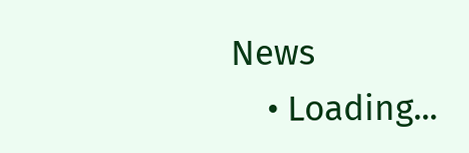News
    • Loading...